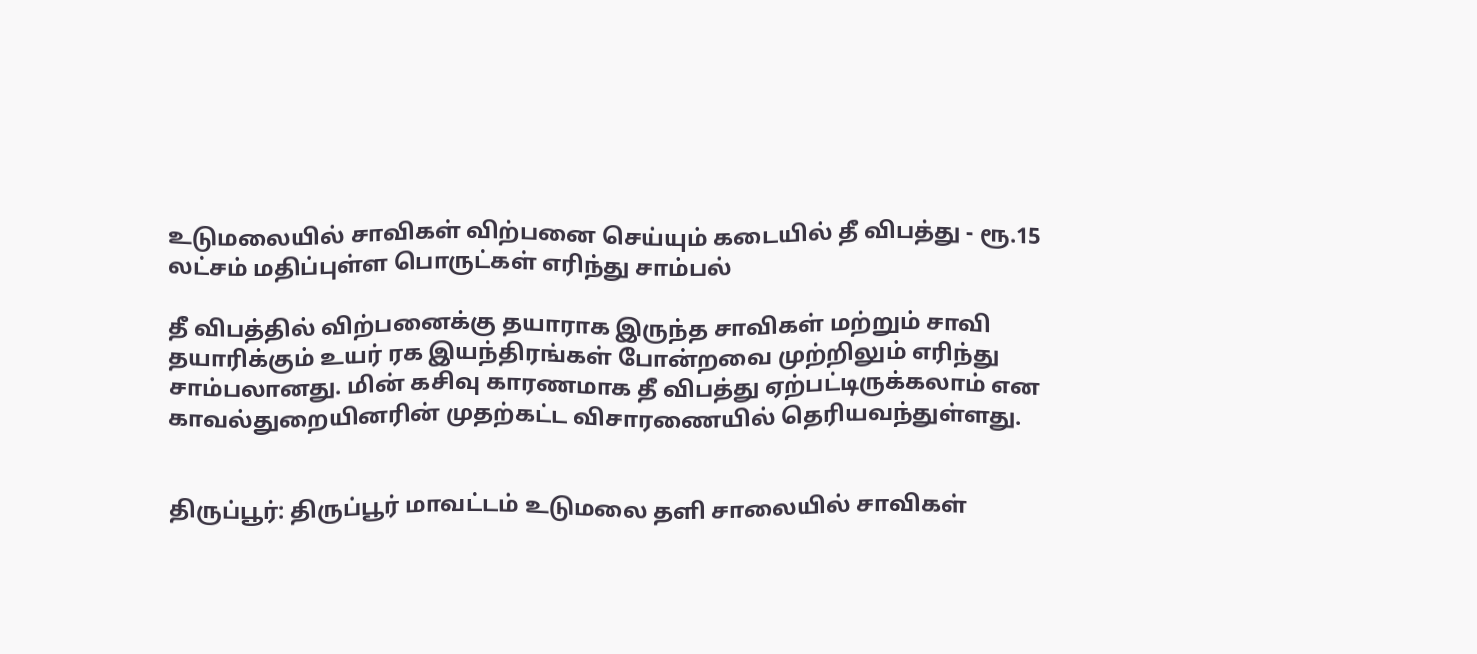உடுமலையில் சாவிகள் விற்பனை செய்யும் கடையில் தீ விபத்து - ரூ.15 லட்சம் மதிப்புள்ள பொருட்கள் எரிந்து சாம்பல்

தீ விபத்தில் விற்பனைக்கு தயாராக இருந்த சாவிகள் மற்றும் சாவி தயாரிக்கும் உயர் ரக இயந்திரங்கள் போன்றவை முற்றிலும் எரிந்து சாம்பலானது. மின் கசிவு காரணமாக தீ விபத்து ஏற்பட்டிருக்கலாம் என காவல்துறையினரின் முதற்கட்ட விசாரணையில் தெரியவந்துள்ளது.


திருப்பூர்: திருப்பூர் மாவட்டம் உடுமலை தளி சாலையில் சாவிகள்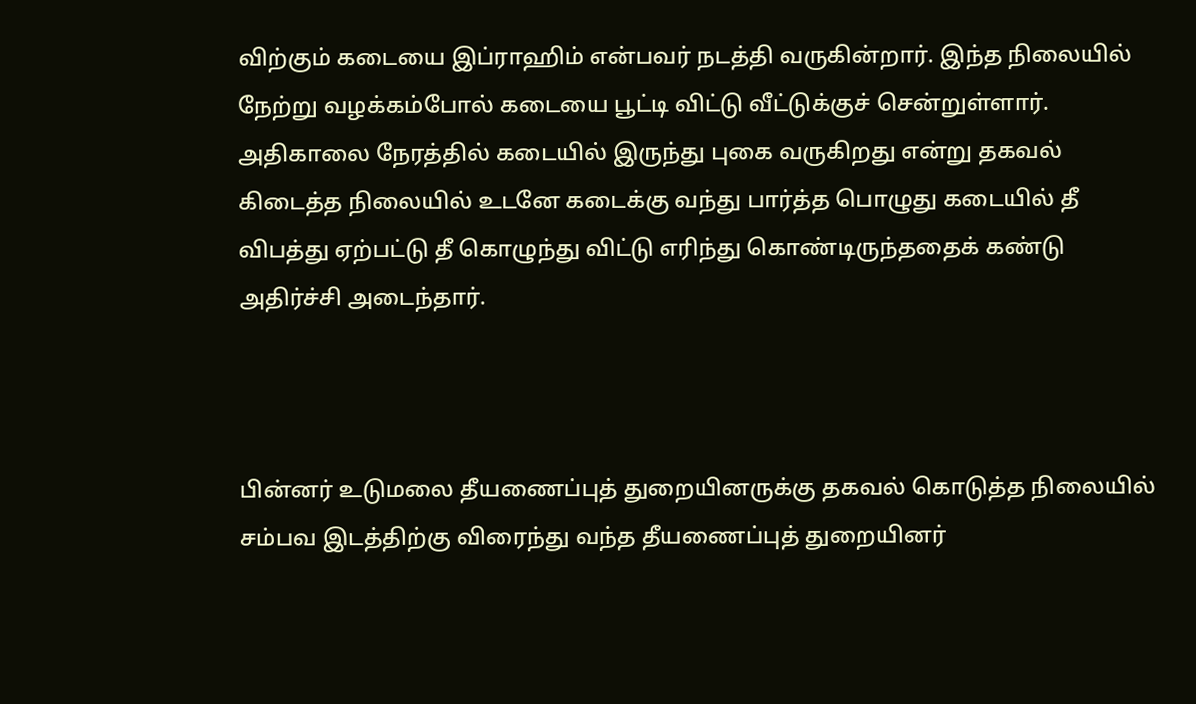விற்கும் கடையை இப்ராஹிம் என்பவர் நடத்தி வருகின்றார். இந்த நிலையில் நேற்று வழக்கம்போல் கடையை பூட்டி விட்டு வீட்டுக்குச் சென்றுள்ளார். அதிகாலை நேரத்தில் கடையில் இருந்து புகை வருகிறது என்று தகவல் கிடைத்த நிலையில் உடனே கடைக்கு வந்து பார்த்த பொழுது கடையில் தீ விபத்து ஏற்பட்டு தீ கொழுந்து விட்டு எரிந்து கொண்டிருந்ததைக் கண்டு அதிர்ச்சி அடைந்தார்.



பின்னர் உடுமலை தீயணைப்புத் துறையினருக்கு தகவல் கொடுத்த நிலையில் சம்பவ இடத்திற்கு விரைந்து வந்த தீயணைப்புத் துறையினர்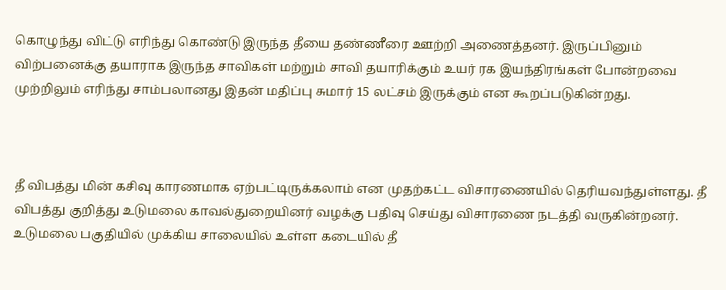கொழுந்து விட்டு எரிந்து கொண்டு இருந்த தீயை தண்ணீரை ஊற்றி அணைத்தனர். இருப்பினும் விற்பனைக்கு தயாராக இருந்த சாவிகள் மற்றும் சாவி தயாரிக்கும் உயர் ரக இயந்திரங்கள் போன்றவை முற்றிலும் எரிந்து சாம்பலானது இதன் மதிப்பு சுமார் 15 லட்சம் இருக்கும் என கூறப்படுகின்றது.



தீ விபத்து மின் கசிவு காரணமாக ஏற்பட்டிருக்கலாம் என முதற்கட்ட விசாரணையில் தெரியவந்துள்ளது. தீ விபத்து குறித்து உடுமலை காவல்துறையினர் வழக்கு பதிவு செய்து விசாரணை நடத்தி வருகின்றனர். உடுமலை பகுதியில் முக்கிய சாலையில் உள்ள கடையில் தீ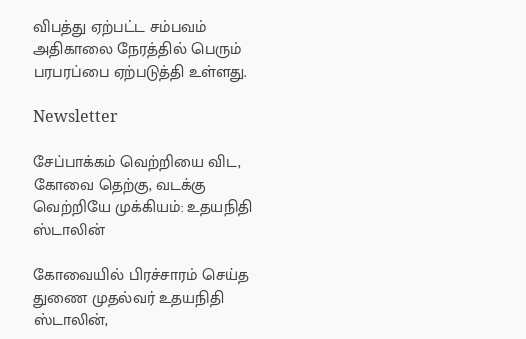விபத்து ஏற்பட்ட சம்பவம் அதிகாலை நேரத்தில் பெரும் பரபரப்பை ஏற்படுத்தி உள்ளது.

Newsletter

சேப்பாக்கம் வெற்றியை விட, கோவை தெற்கு, வடக்கு வெற்றியே முக்கியம்: உதயநிதி ஸ்டாலின்

கோவையில் பிரச்சாரம் செய்த துணை முதல்வர் உதயநிதி ஸ்டாலின்,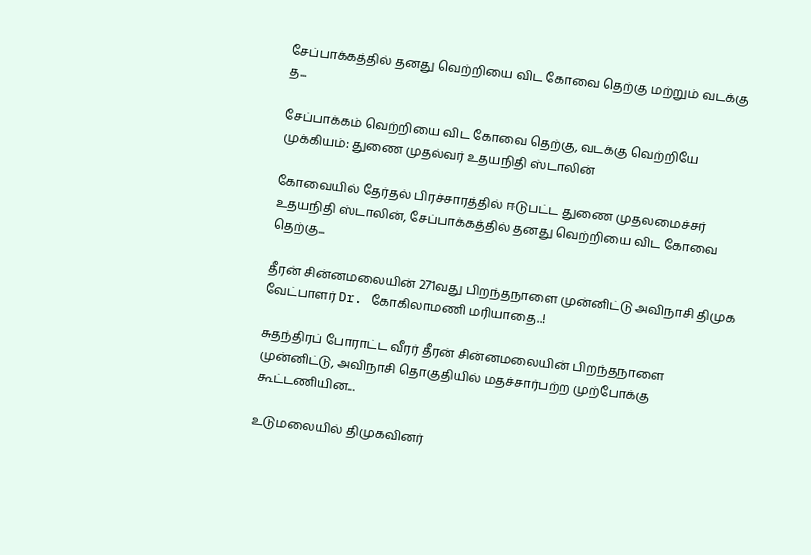சேப்பாக்கத்தில் தனது வெற்றியை விட கோவை தெற்கு மற்றும் வடக்கு த...

சேப்பாக்கம் வெற்றியை விட கோவை தெற்கு, வடக்கு வெற்றியே முக்கியம்: துணை முதல்வர் உதயநிதி ஸ்டாலின்

கோவையில் தேர்தல் பிரச்சாரத்தில் ஈடுபட்ட துணை முதலமைச்சர் உதயநிதி ஸ்டாலின், சேப்பாக்கத்தில் தனது வெற்றியை விட கோவை தெற்கு...

தீரன் சின்னமலையின் 271வது பிறந்தநாளை முன்னிட்டு அவிநாசி திமுக வேட்பாளர் Dr. கோகிலாமணி மரியாதை..!

சுதந்திரப் போராட்ட வீரர் தீரன் சின்னமலையின் பிறந்தநாளை முன்னிட்டு, அவிநாசி தொகுதியில் மதச்சார்பற்ற முற்போக்கு கூட்டணியின...

உடுமலையில் திமுகவினர்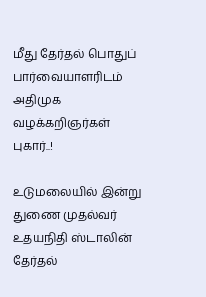மீது தேர்தல் பொதுப் பார்வையாளரிடம் அதிமுக வழக்கறிஞர்கள் புகார்..!

உடுமலையில் இன்று துணை முதல்வர் உதயநிதி ஸ்டாலின் தேர்தல்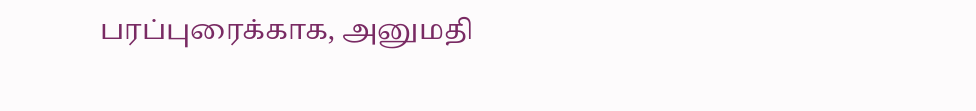பரப்புரைக்காக, அனுமதி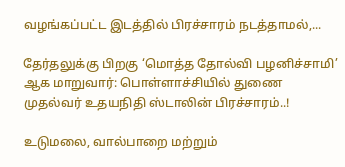வழங்கப்பட்ட இடத்தில் பிரச்சாரம் நடத்தாமல்,...

தேர்தலுக்கு பிறகு ‘மொத்த தோல்வி பழனிச்சாமி’ ஆக மாறுவார்: பொள்ளாச்சியில் துணை முதல்வர் உதயநிதி ஸ்டாலின் பிரச்சாரம்..!

உடுமலை, வால்பாறை மற்றும்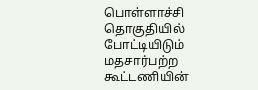பொள்ளாச்சி தொகுதியில் போட்டியிடும் மதசார்பற்ற கூட்டணியின்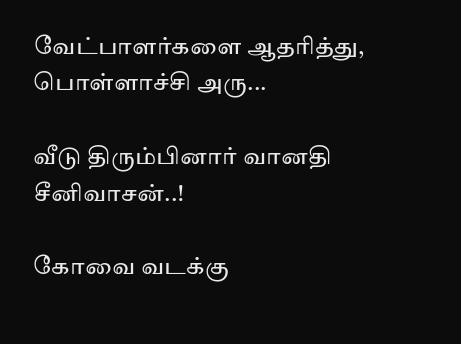வேட்பாளர்களை ஆதரித்து, பொள்ளாச்சி அரு...

வீடு திரும்பினார் வானதி சீனிவாசன்..!

கோவை வடக்கு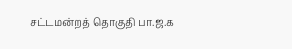சட்டமன்றத் தொகுதி பா.ஜ.க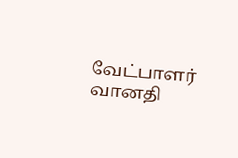வேட்பாளர் வானதி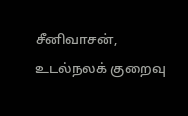சீனிவாசன், உடல்நலக் குறைவு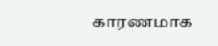காரணமாக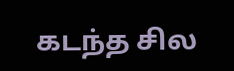கடந்த சில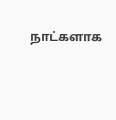நாட்களாக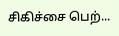சிகிச்சை பெற்...